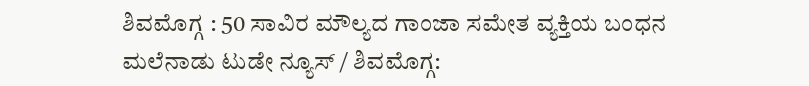ಶಿವಮೊಗ್ಗ : 50 ಸಾವಿರ ಮೌಲ್ಯದ ಗಾಂಜಾ ಸಮೇತ ವ್ಯಕ್ತಿಯ ಬಂಧನ
ಮಲೆನಾಡು ಟುಡೇ ನ್ಯೂಸ್ / ಶಿವಮೊಗ್ಗ: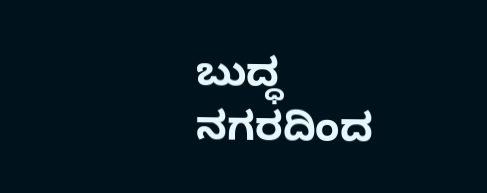ಬುದ್ಧ ನಗರದಿಂದ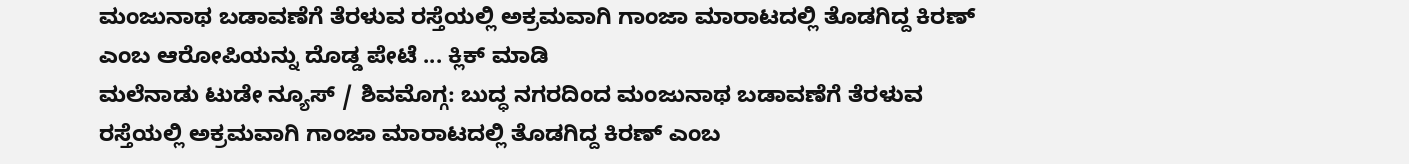ಮಂಜುನಾಥ ಬಡಾವಣೆಗೆ ತೆರಳುವ ರಸ್ತೆಯಲ್ಲಿ ಅಕ್ರಮವಾಗಿ ಗಾಂಜಾ ಮಾರಾಟದಲ್ಲಿ ತೊಡಗಿದ್ದ ಕಿರಣ್ ಎಂಬ ಆರೋಪಿಯನ್ನು ದೊಡ್ಡ ಪೇಟೆ ... ಕ್ಲಿಕ್ ಮಾಡಿ
ಮಲೆನಾಡು ಟುಡೇ ನ್ಯೂಸ್ / ಶಿವಮೊಗ್ಗ: ಬುದ್ಧ ನಗರದಿಂದ ಮಂಜುನಾಥ ಬಡಾವಣೆಗೆ ತೆರಳುವ ರಸ್ತೆಯಲ್ಲಿ ಅಕ್ರಮವಾಗಿ ಗಾಂಜಾ ಮಾರಾಟದಲ್ಲಿ ತೊಡಗಿದ್ದ ಕಿರಣ್ ಎಂಬ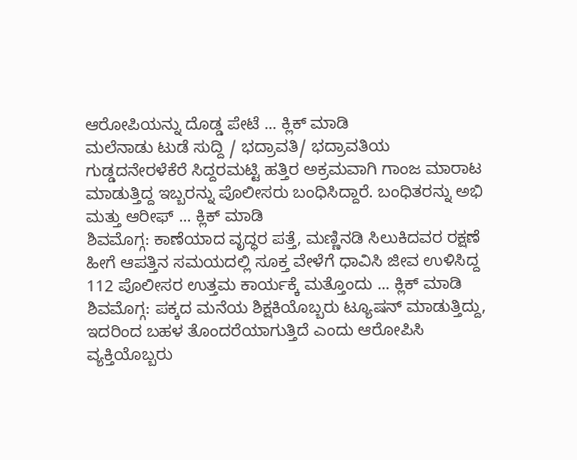ಆರೋಪಿಯನ್ನು ದೊಡ್ಡ ಪೇಟೆ ... ಕ್ಲಿಕ್ ಮಾಡಿ
ಮಲೆನಾಡು ಟುಡೆ ಸುದ್ದಿ / ಭದ್ರಾವತಿ/ ಭದ್ರಾವತಿಯ ಗುಡ್ಡದನೇರಳೆಕೆರೆ ಸಿದ್ದರಮಟ್ಟಿ ಹತ್ತಿರ ಅಕ್ರಮವಾಗಿ ಗಾಂಜ ಮಾರಾಟ ಮಾಡುತ್ತಿದ್ದ ಇಬ್ಬರನ್ನು ಪೊಲೀಸರು ಬಂಧಿಸಿದ್ದಾರೆ. ಬಂಧಿತರನ್ನು ಅಭಿ ಮತ್ತು ಆರೀಫ್ ... ಕ್ಲಿಕ್ ಮಾಡಿ
ಶಿವಮೊಗ್ಗ: ಕಾಣೆಯಾದ ವೃದ್ಧರ ಪತ್ತೆ, ಮಣ್ಣಿನಡಿ ಸಿಲುಕಿದವರ ರಕ್ಷಣೆ ಹೀಗೆ ಆಪತ್ತಿನ ಸಮಯದಲ್ಲಿ ಸೂಕ್ತ ವೇಳೆಗೆ ಧಾವಿಸಿ ಜೀವ ಉಳಿಸಿದ್ದ 112 ಪೊಲೀಸರ ಉತ್ತಮ ಕಾರ್ಯಕ್ಕೆ ಮತ್ತೊಂದು ... ಕ್ಲಿಕ್ ಮಾಡಿ
ಶಿವಮೊಗ್ಗ: ಪಕ್ಕದ ಮನೆಯ ಶಿಕ್ಷಕಿಯೊಬ್ಬರು ಟ್ಯೂಷನ್ ಮಾಡುತ್ತಿದ್ದು, ಇದರಿಂದ ಬಹಳ ತೊಂದರೆಯಾಗುತ್ತಿದೆ ಎಂದು ಆರೋಪಿಸಿ ವ್ಯಕ್ತಿಯೊಬ್ಬರು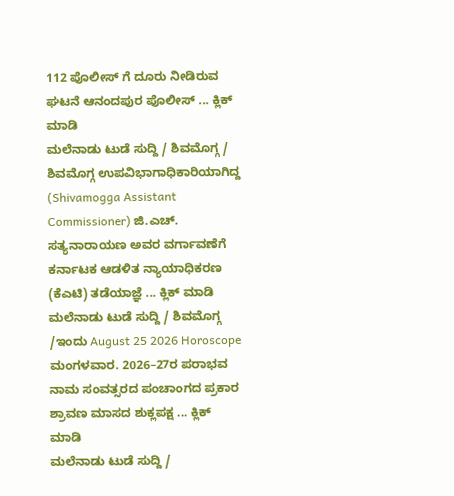112 ಪೊಲೀಸ್ ಗೆ ದೂರು ನೀಡಿರುವ ಘಟನೆ ಆನಂದಪುರ ಪೊಲೀಸ್ ... ಕ್ಲಿಕ್ ಮಾಡಿ
ಮಲೆನಾಡು ಟುಡೆ ಸುದ್ದಿ / ಶಿವಮೊಗ್ಗ / ಶಿವಮೊಗ್ಗ ಉಪವಿಭಾಗಾಧಿಕಾರಿಯಾಗಿದ್ದ (Shivamogga Assistant Commissioner) ಜಿ.ಎಚ್. ಸತ್ಯನಾರಾಯಣ ಅವರ ವರ್ಗಾವಣೆಗೆ ಕರ್ನಾಟಕ ಆಡಳಿತ ನ್ಯಾಯಾಧಿಕರಣ (ಕೆಎಟಿ) ತಡೆಯಾಜ್ಞೆ ... ಕ್ಲಿಕ್ ಮಾಡಿ
ಮಲೆನಾಡು ಟುಡೆ ಸುದ್ದಿ / ಶಿವಮೊಗ್ಗ /ಇಂದು August 25 2026 Horoscope ಮಂಗಳವಾರ. 2026–27ರ ಪರಾಭವ ನಾಮ ಸಂವತ್ಸರದ ಪಂಚಾಂಗದ ಪ್ರಕಾರ ಶ್ರಾವಣ ಮಾಸದ ಶುಕ್ಲಪಕ್ಷ ... ಕ್ಲಿಕ್ ಮಾಡಿ
ಮಲೆನಾಡು ಟುಡೆ ಸುದ್ದಿ /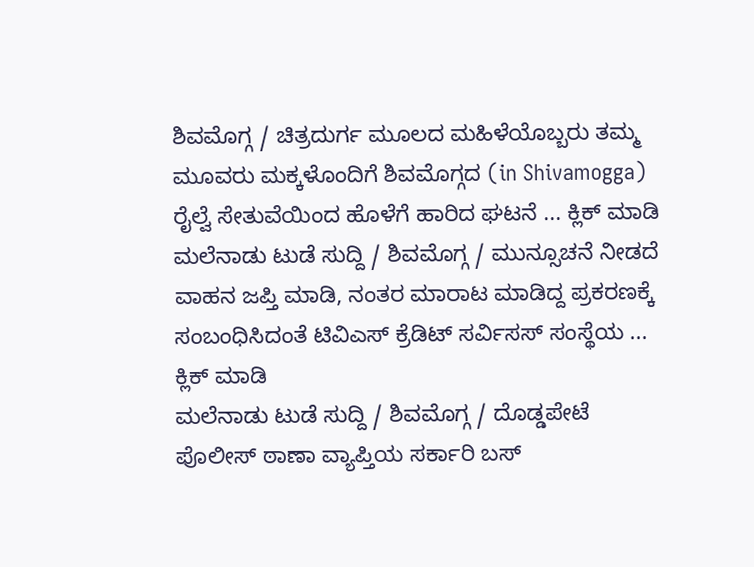ಶಿವಮೊಗ್ಗ / ಚಿತ್ರದುರ್ಗ ಮೂಲದ ಮಹಿಳೆಯೊಬ್ಬರು ತಮ್ಮ ಮೂವರು ಮಕ್ಕಳೊಂದಿಗೆ ಶಿವಮೊಗ್ಗದ (in Shivamogga) ರೈಲ್ವೆ ಸೇತುವೆಯಿಂದ ಹೊಳೆಗೆ ಹಾರಿದ ಘಟನೆ ... ಕ್ಲಿಕ್ ಮಾಡಿ
ಮಲೆನಾಡು ಟುಡೆ ಸುದ್ದಿ / ಶಿವಮೊಗ್ಗ / ಮುನ್ಸೂಚನೆ ನೀಡದೆ ವಾಹನ ಜಪ್ತಿ ಮಾಡಿ, ನಂತರ ಮಾರಾಟ ಮಾಡಿದ್ದ ಪ್ರಕರಣಕ್ಕೆ ಸಂಬಂಧಿಸಿದಂತೆ ಟಿವಿಎಸ್ ಕ್ರೆಡಿಟ್ ಸರ್ವಿಸಸ್ ಸಂಸ್ಥೆಯ ... ಕ್ಲಿಕ್ ಮಾಡಿ
ಮಲೆನಾಡು ಟುಡೆ ಸುದ್ದಿ / ಶಿವಮೊಗ್ಗ / ದೊಡ್ಡಪೇಟೆ ಪೊಲೀಸ್ ಠಾಣಾ ವ್ಯಾಪ್ತಿಯ ಸರ್ಕಾರಿ ಬಸ್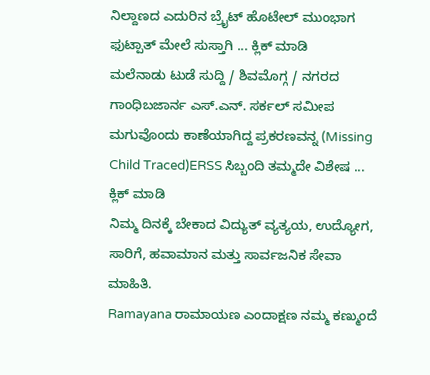ನಿಲ್ದಾಣದ ಎದುರಿನ ಬ್ರೈಟ್ ಹೊಟೇಲ್ ಮುಂಭಾಗ ಫುಟ್ಪಾತ್ ಮೇಲೆ ಸುಸ್ತಾಗಿ ... ಕ್ಲಿಕ್ ಮಾಡಿ
ಮಲೆನಾಡು ಟುಡೆ ಸುದ್ದಿ / ಶಿವಮೊಗ್ಗ / ನಗರದ ಗಾಂಧಿಬಜಾರ್ನ ಎಸ್.ಎನ್. ಸರ್ಕಲ್ ಸಮೀಪ ಮಗುವೊಂದು ಕಾಣೆಯಾಗಿದ್ದ ಪ್ರಕರಣವನ್ನ (Missing Child Traced)ERSS ಸಿಬ್ಬಂದಿ ತಮ್ಮದೇ ವಿಶೇಷ ... ಕ್ಲಿಕ್ ಮಾಡಿ
ನಿಮ್ಮ ದಿನಕ್ಕೆ ಬೇಕಾದ ವಿದ್ಯುತ್ ವ್ಯತ್ಯಯ, ಉದ್ಯೋಗ, ಸಾರಿಗೆ, ಹವಾಮಾನ ಮತ್ತು ಸಾರ್ವಜನಿಕ ಸೇವಾ ಮಾಹಿತಿ.
Ramayana ರಾಮಾಯಣ ಎಂದಾಕ್ಷಣ ನಮ್ಮ ಕಣ್ಮುಂದೆ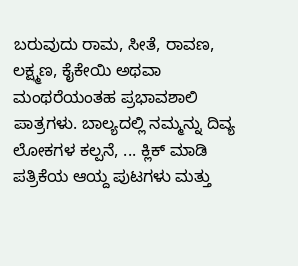ಬರುವುದು ರಾಮ, ಸೀತೆ, ರಾವಣ, ಲಕ್ಷ್ಮಣ, ಕೈಕೇಯಿ ಅಥವಾ ಮಂಥರೆಯಂತಹ ಪ್ರಭಾವಶಾಲಿ ಪಾತ್ರಗಳು. ಬಾಲ್ಯದಲ್ಲಿ ನಮ್ಮನ್ನು ದಿವ್ಯ ಲೋಕಗಳ ಕಲ್ಪನೆ, ... ಕ್ಲಿಕ್ ಮಾಡಿ
ಪತ್ರಿಕೆಯ ಆಯ್ದ ಪುಟಗಳು ಮತ್ತು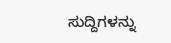ಸುದ್ದಿಗಳನ್ನು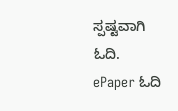ಸ್ಪಷ್ಟವಾಗಿ ಓದಿ.
ePaper ಓದಿ